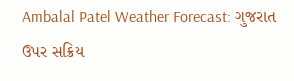Ambalal Patel Weather Forecast: ગુજરાત ઉપર સક્રિય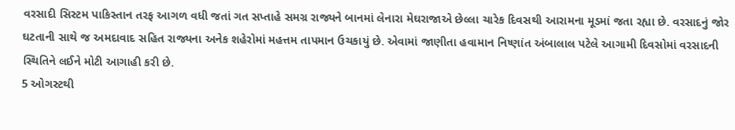વરસાદી સિસ્ટમ પાકિસ્તાન તરફ આગળ વધી જતાં ગત સપ્તાહે સમગ્ર રાજ્યને બાનમાં લેનારા મેઘરાજાએ છેલ્લા ચારેક દિવસથી આરામના મૂડમાં જતા રહ્યા છે. વરસાદનું જોર ઘટતાની સાથે જ અમદાવાદ સહિત રાજ્યના અનેક શહેરોમાં મહત્તમ તાપમાન ઉચકાયું છે. એવામાં જાણીતા હવામાન નિષ્ણાંત અંબાલાલ પટેલે આગામી દિવસોમાં વરસાદની સ્થિતિને લઈને મોટી આગાહી કરી છે.
5 ઓગસ્ટથી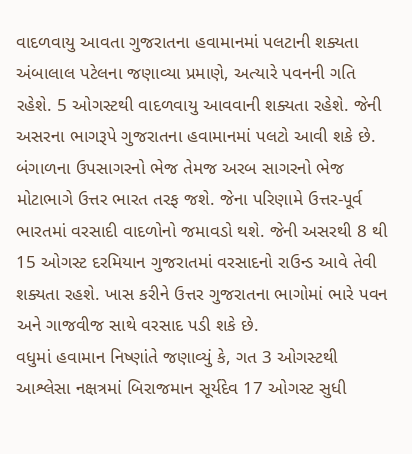વાદળવાયુ આવતા ગુજરાતના હવામાનમાં પલટાની શક્યતા
અંબાલાલ પટેલના જણાવ્યા પ્રમાણે, અત્યારે પવનની ગતિ રહેશે. 5 ઓગસ્ટથી વાદળવાયુ આવવાની શક્યતા રહેશે. જેની અસરના ભાગરૂપે ગુજરાતના હવામાનમાં પલટો આવી શકે છે.
બંગાળના ઉપસાગરનો ભેજ તેમજ અરબ સાગરનો ભેજ મોટાભાગે ઉત્તર ભારત તરફ જશે. જેના પરિણામે ઉત્તર-પૂર્વ ભારતમાં વરસાદી વાદળોનો જમાવડો થશે. જેની અસરથી 8 થી 15 ઓગસ્ટ દરમિયાન ગુજરાતમાં વરસાદનો રાઉન્ડ આવે તેવી શક્યતા રહશે. ખાસ કરીને ઉત્તર ગુજરાતના ભાગોમાં ભારે પવન અને ગાજવીજ સાથે વરસાદ પડી શકે છે.
વધુમાં હવામાન નિષ્ણાંતે જણાવ્યું કે, ગત 3 ઓગસ્ટથી આશ્લેસા નક્ષત્રમાં બિરાજમાન સૂર્યદેવ 17 ઓગસ્ટ સુધી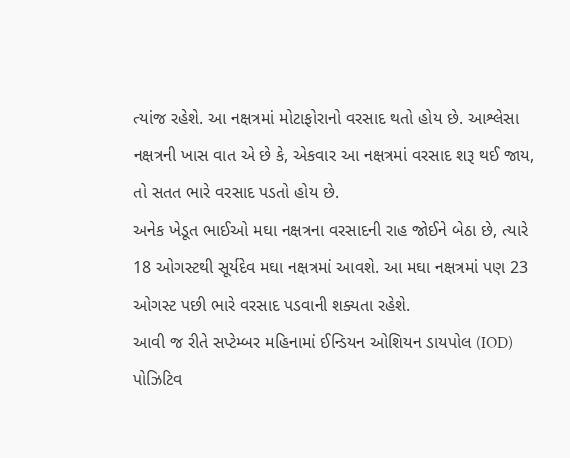ત્યાંજ રહેશે. આ નક્ષત્રમાં મોટાફોરાનો વરસાદ થતો હોય છે. આશ્લેસા નક્ષત્રની ખાસ વાત એ છે કે, એકવાર આ નક્ષત્રમાં વરસાદ શરૂ થઈ જાય, તો સતત ભારે વરસાદ પડતો હોય છે.
અનેક ખેડૂત ભાઈઓ મઘા નક્ષત્રના વરસાદની રાહ જોઈને બેઠા છે, ત્યારે 18 ઓગસ્ટથી સૂર્યદેવ મઘા નક્ષત્રમાં આવશે. આ મઘા નક્ષત્રમાં પણ 23 ઓગસ્ટ પછી ભારે વરસાદ પડવાની શક્યતા રહેશે.
આવી જ રીતે સપ્ટેમ્બર મહિનામાં ઈન્ડિયન ઓશિયન ડાયપોલ (IOD) પોઝિટિવ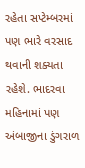રહેતા સપ્ટેમ્બરમાં પણ ભારે વરસાદ થવાની શક્યતા રહેશે. ભાદરવા મહિનામાં પણ અંબાજીના ડુંગરાળ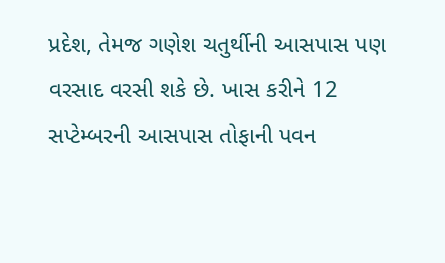પ્રદેશ, તેમજ ગણેશ ચતુર્થીની આસપાસ પણ વરસાદ વરસી શકે છે. ખાસ કરીને 12 સપ્ટેમ્બરની આસપાસ તોફાની પવન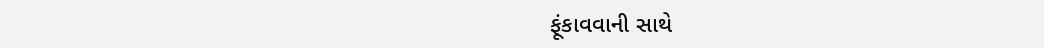ફૂંકાવવાની સાથે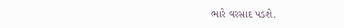ભારે વરસાદ પડશે.